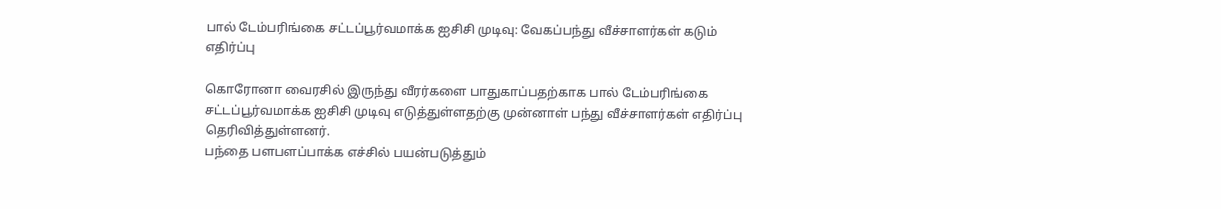பால் டேம்பரிங்கை சட்டப்பூர்வமாக்க ஐசிசி முடிவு: வேகப்பந்து வீச்சாளர்கள் கடும் எதிர்ப்பு

கொரோனா வைரசில் இருந்து வீரர்களை பாதுகாப்பதற்காக பால் டேம்பரிங்கை சட்டப்பூர்வமாக்க ஐசிசி முடிவு எடுத்துள்ளதற்கு முன்னாள் பந்து வீச்சாளர்கள் எதிர்ப்பு தெரிவித்துள்ளனர்.
பந்தை பளபளப்பாக்க எச்சில் பயன்படுத்தும்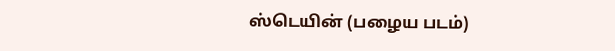ஸ்டெயின் (பழைய படம்)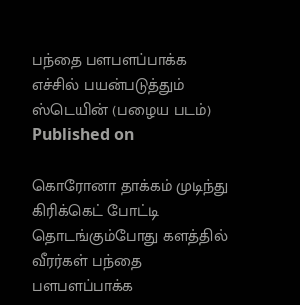பந்தை பளபளப்பாக்க எச்சில் பயன்படுத்தும் ஸ்டெயின் (பழைய படம்)
Published on

கொரோனா தாக்கம் முடிந்து கிரிக்கெட் போட்டி தொடங்கும்போது களத்தில் வீரர்கள் பந்தை பளபளப்பாக்க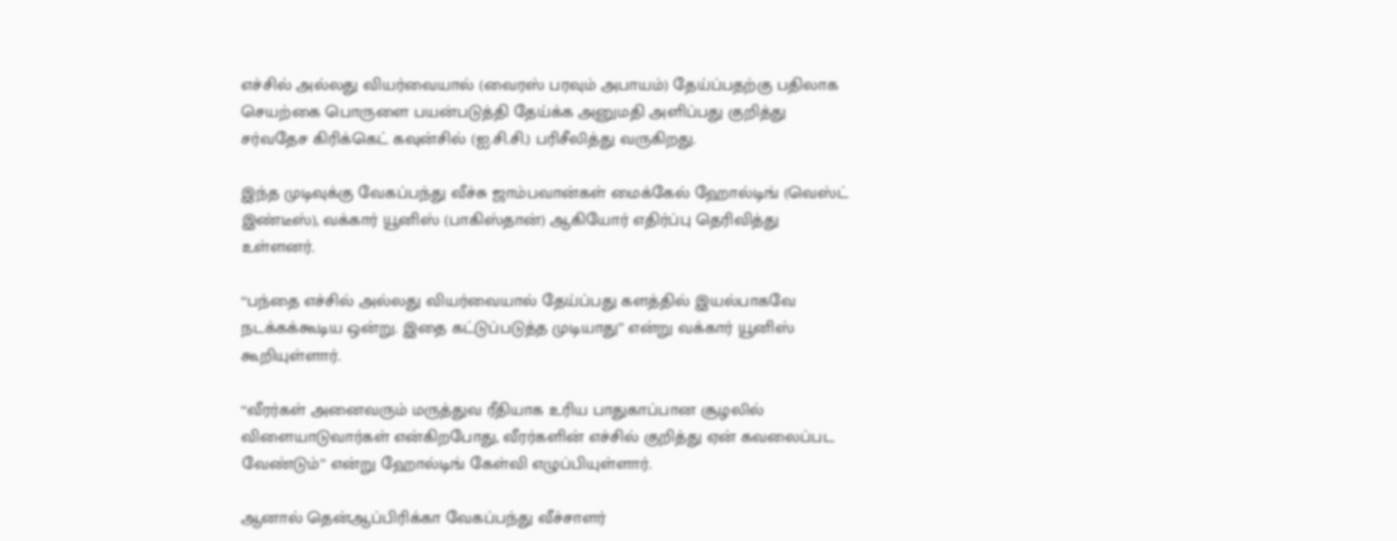எச்சில் அல்லது வியர்வையால் (வைரஸ் பரவும் அபாயம்) தேய்ப்பதற்கு பதிலாக செயற்கை பொருளை பயன்படுத்தி தேய்க்க அனுமதி அளிப்பது குறித்து சர்வதேச கிரிக்கெட் கவுன்சில் (ஐ.சி.சி.) பரிசீலித்து வருகிறது.

இந்த முடிவுக்கு வேகப்பந்து வீச்சு ஜாம்பவான்கள் மைக்கேல் ஹோல்டிங் (வெஸ்ட் இண்டீஸ்), வக்கார் யூனிஸ் (பாகிஸ்தான்) ஆகியோர் எதிர்ப்பு தெரிவித்து உள்ளனர்.

‘‘பந்தை எச்சில் அல்லது வியர்வையால் தேய்ப்பது களத்தில் இயல்பாகவே நடக்கக்கூடிய ஒன்று. இதை கட்டுப்படுத்த முடியாது’’ என்று வக்கார் யூனிஸ் கூறியுள்ளார்.

‘‘வீரர்கள் அனைவரும் மருத்துவ ரீதியாக உரிய பாதுகாப்பான சூழலில் விளையாடுவார்கள் என்கிறபோது, வீரர்களின் எச்சில் குறித்து ஏன் கவலைப்பட வேண்டும்’’ என்று ஹோல்டிங் கேள்வி எழுப்பியுள்ளார்.

ஆனால் தென்ஆப்பிரிக்கா வேகப்பந்து வீச்சாளர்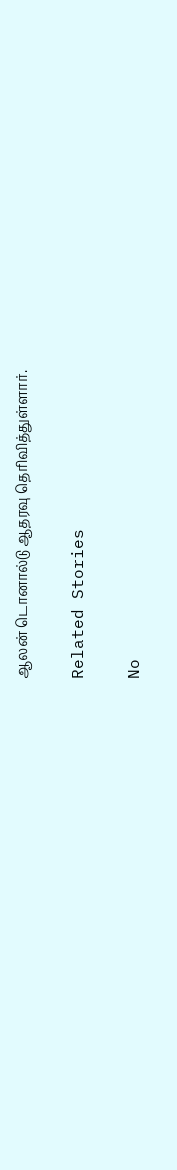ஆலன் டொனால்டு ஆதரவு தெரிவித்துள்ளார்.

Related Stories

No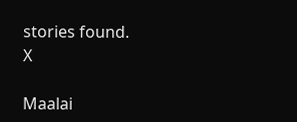stories found.
X

Maalai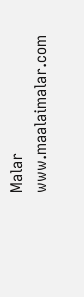Malar
www.maalaimalar.com